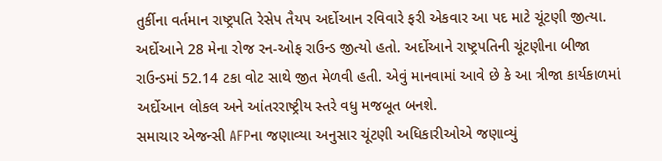તુર્કીના વર્તમાન રાષ્ટ્રપતિ રેસેપ તૈયપ અર્દોઆન રવિવારે ફરી એકવાર આ પદ માટે ચૂંટણી જીત્યા. અર્દોઆને 28 મેના રોજ રન-ઓફ રાઉન્ડ જીત્યો હતો. અર્દોઆને રાષ્ટ્રપતિની ચૂંટણીના બીજા રાઉન્ડમાં 52.14 ટકા વોટ સાથે જીત મેળવી હતી. એવું માનવામાં આવે છે કે આ ત્રીજા કાર્યકાળમાં અર્દોઆન લોકલ અને આંતરરાષ્ટ્રીય સ્તરે વધુ મજબૂત બનશે.
સમાચાર એજન્સી AFPના જણાવ્યા અનુસાર ચૂંટણી અધિકારીઓએ જણાવ્યું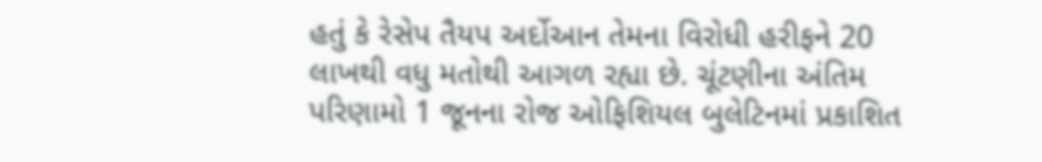હતું કે રેસેપ તૈયપ અર્દોઆન તેમના વિરોધી હરીફને 20 લાખથી વધુ મતોથી આગળ રહ્યા છે. ચૂંટણીના અંતિમ પરિણામો 1 જૂનના રોજ ઓફિશિયલ બુલેટિનમાં પ્રકાશિત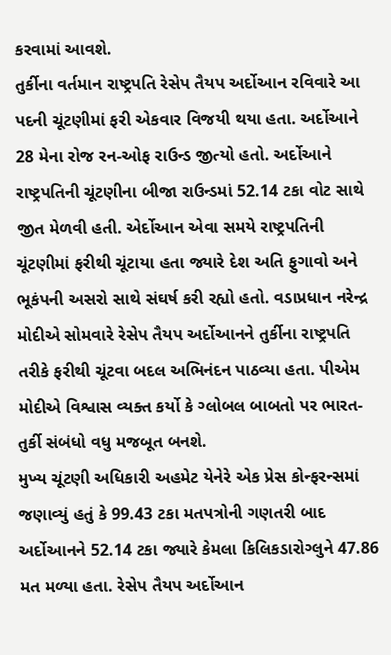કરવામાં આવશે.
તુર્કીના વર્તમાન રાષ્ટ્રપતિ રેસેપ તૈયપ અર્દોઆન રવિવારે આ પદની ચૂંટણીમાં ફરી એકવાર વિજયી થયા હતા. અર્દોઆને 28 મેના રોજ રન-ઓફ રાઉન્ડ જીત્યો હતો. અર્દોઆને રાષ્ટ્રપતિની ચૂંટણીના બીજા રાઉન્ડમાં 52.14 ટકા વોટ સાથે જીત મેળવી હતી. એર્દોઆન એવા સમયે રાષ્ટ્રપતિની ચૂંટણીમાં ફરીથી ચૂંટાયા હતા જ્યારે દેશ અતિ ફુગાવો અને ભૂકંપની અસરો સાથે સંઘર્ષ કરી રહ્યો હતો. વડાપ્રધાન નરેન્દ્ર મોદીએ સોમવારે રેસેપ તૈયપ અર્દોઆનને તુર્કીના રાષ્ટ્રપતિ તરીકે ફરીથી ચૂંટવા બદલ અભિનંદન પાઠવ્યા હતા. પીએમ મોદીએ વિશ્વાસ વ્યક્ત કર્યો કે ગ્લોબલ બાબતો પર ભારત-તુર્કી સંબંધો વધુ મજબૂત બનશે.
મુખ્ય ચૂંટણી અધિકારી અહમેટ યેનેરે એક પ્રેસ કોન્ફરન્સમાં જણાવ્યું હતું કે 99.43 ટકા મતપત્રોની ગણતરી બાદ અર્દોઆનને 52.14 ટકા જ્યારે કેમલા કિલિકડારોગ્લુને 47.86 મત મળ્યા હતા. રેસેપ તૈયપ અર્દોઆન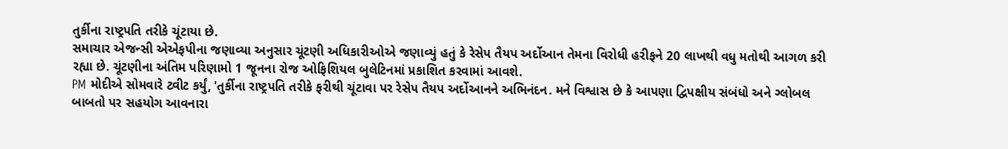તુર્કીના રાષ્ટ્રપતિ તરીકે ચૂંટાયા છે.
સમાચાર એજન્સી એએફપીના જણાવ્યા અનુસાર ચૂંટણી અધિકારીઓએ જણાવ્યું હતું કે રેસેપ તૈયપ અર્દોઆન તેમના વિરોધી હરીફને 20 લાખથી વધુ મતોથી આગળ કરી રહ્યા છે. ચૂંટણીના અંતિમ પરિણામો 1 જૂનના રોજ ઓફિશિયલ બુલેટિનમાં પ્રકાશિત કરવામાં આવશે.
PM મોદીએ સોમવારે ટ્વીટ કર્યું, 'તુર્કીના રાષ્ટ્રપતિ તરીકે ફરીથી ચૂંટાવા પર રેસેપ તૈયપ અર્દોઆનને અભિનંદન. મને વિશ્વાસ છે કે આપણા દ્વિપક્ષીય સંબંધો અને ગ્લોબલ બાબતો પર સહયોગ આવનારા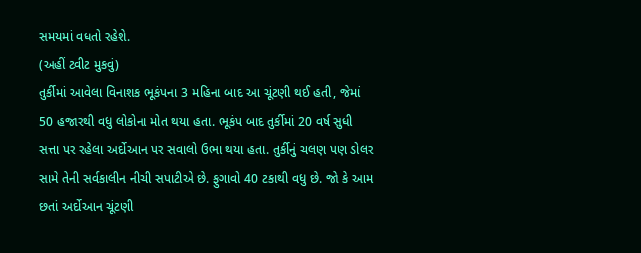સમયમાં વધતો રહેશે.
(અહીં ટ્વીટ મુકવું)
તુર્કીમાં આવેલા વિનાશક ભૂકંપના 3 મહિના બાદ આ ચૂંટણી થઈ હતી, જેમાં 50 હજારથી વધુ લોકોના મોત થયા હતા. ભૂકંપ બાદ તુર્કીમાં 20 વર્ષ સુધી સત્તા પર રહેલા અર્દોઆન પર સવાલો ઉભા થયા હતા. તુર્કીનું ચલણ પણ ડોલર સામે તેની સર્વકાલીન નીચી સપાટીએ છે. ફુગાવો 40 ટકાથી વધુ છે. જો કે આમ છતાં અર્દોઆન ચૂંટણી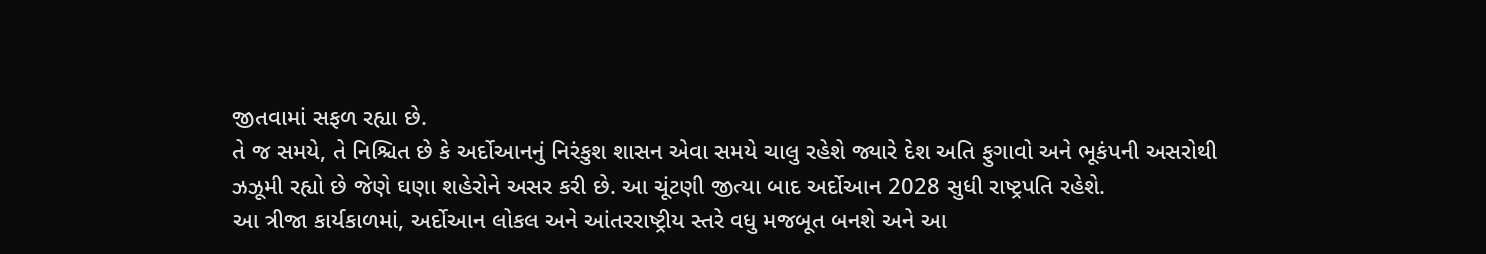જીતવામાં સફળ રહ્યા છે.
તે જ સમયે, તે નિશ્ચિત છે કે અર્દોઆનનું નિરંકુશ શાસન એવા સમયે ચાલુ રહેશે જ્યારે દેશ અતિ ફુગાવો અને ભૂકંપની અસરોથી ઝઝૂમી રહ્યો છે જેણે ઘણા શહેરોને અસર કરી છે. આ ચૂંટણી જીત્યા બાદ અર્દોઆન 2028 સુધી રાષ્ટ્રપતિ રહેશે.
આ ત્રીજા કાર્યકાળમાં, અર્દોઆન લોકલ અને આંતરરાષ્ટ્રીય સ્તરે વધુ મજબૂત બનશે અને આ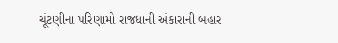ચૂંટણીના પરિણામો રાજધાની અંકારાની બહાર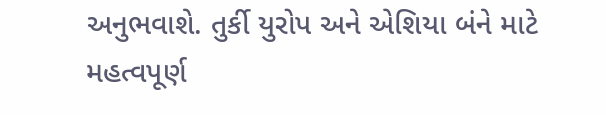અનુભવાશે. તુર્કી યુરોપ અને એશિયા બંને માટે મહત્વપૂર્ણ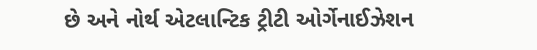છે અને નોર્થ એટલાન્ટિક ટ્રીટી ઓર્ગેનાઈઝેશન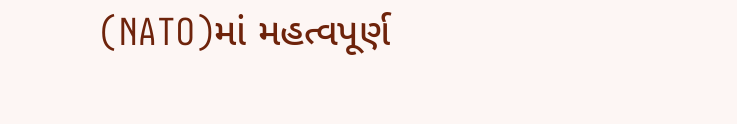(NATO)માં મહત્વપૂર્ણ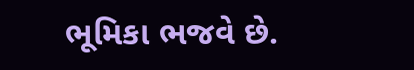ભૂમિકા ભજવે છે.